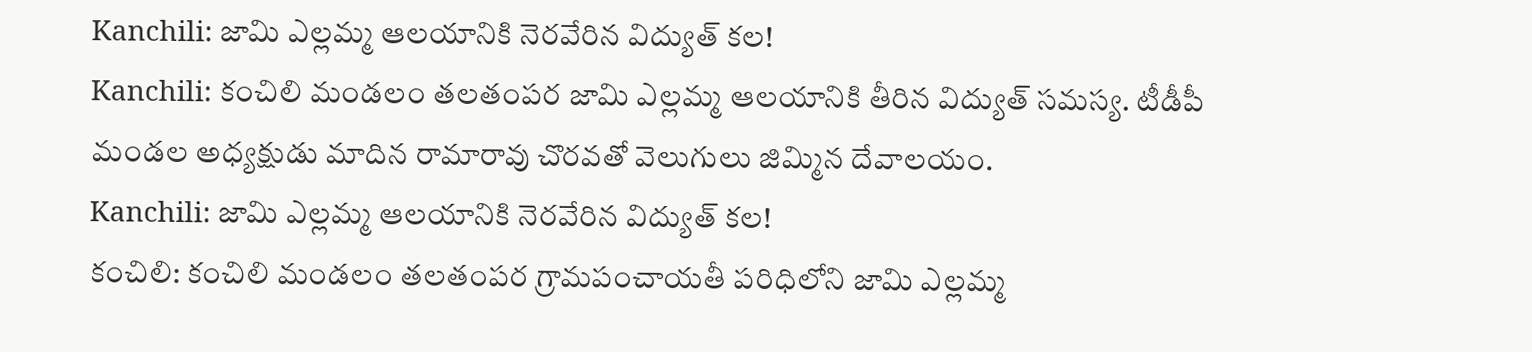Kanchili: జామి ఎల్లమ్మ ఆలయానికి నెరవేరిన విద్యుత్ కల!
Kanchili: కంచిలి మండలం తలతంపర జామి ఎల్లమ్మ ఆలయానికి తీరిన విద్యుత్ సమస్య. టీడీపీ మండల అధ్యక్షుడు మాదిన రామారావు చొరవతో వెలుగులు జిమ్మిన దేవాలయం.
Kanchili: జామి ఎల్లమ్మ ఆలయానికి నెరవేరిన విద్యుత్ కల!
కంచిలి: కంచిలి మండలం తలతంపర గ్రామపంచాయతీ పరిధిలోని జామి ఎల్లమ్మ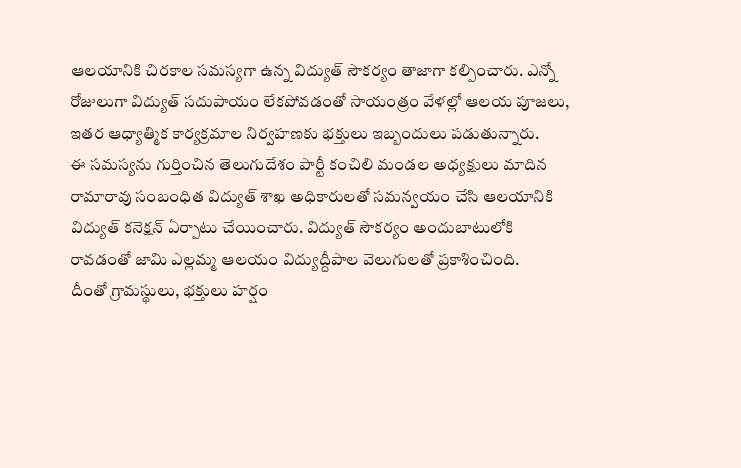ఆలయానికి చిరకాల సమస్యగా ఉన్న విద్యుత్ సౌకర్యం తాజాగా కల్పించారు. ఎన్నో రోజులుగా విద్యుత్ సదుపాయం లేకపోవడంతో సాయంత్రం వేళల్లో ఆలయ పూజలు, ఇతర ఆధ్యాత్మిక కార్యక్రమాల నిర్వహణకు భక్తులు ఇబ్బందులు పడుతున్నారు.
ఈ సమస్యను గుర్తించిన తెలుగుదేశం పార్టీ కంచిలి మండల అధ్యక్షులు మాదిన రామారావు సంబంధిత విద్యుత్ శాఖ అధికారులతో సమన్వయం చేసి ఆలయానికి విద్యుత్ కనెక్షన్ ఏర్పాటు చేయించారు. విద్యుత్ సౌకర్యం అందుబాటులోకి రావడంతో జామి ఎల్లమ్మ ఆలయం విద్యుద్దీపాల వెలుగులతో ప్రకాశించింది.
దీంతో గ్రామస్థులు, భక్తులు హర్షం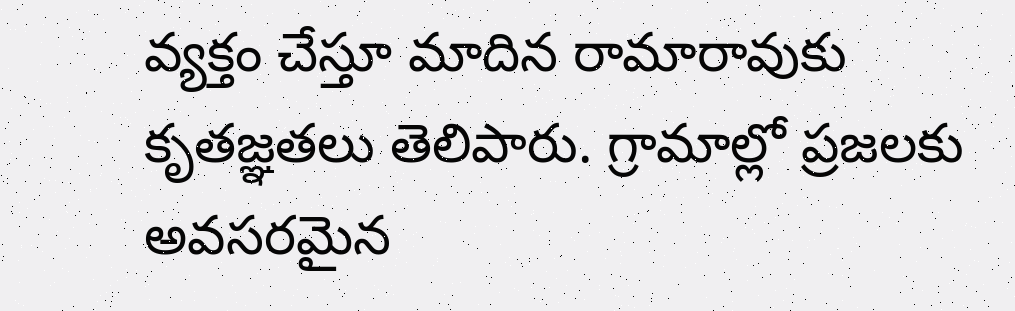వ్యక్తం చేస్తూ మాదిన రామారావుకు కృతజ్ఞతలు తెలిపారు. గ్రామాల్లో ప్రజలకు అవసరమైన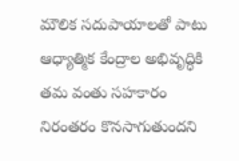మౌలిక సదుపాయాలతో పాటు ఆధ్యాత్మిక కేంద్రాల అభివృద్ధికి తమ వంతు సహకారం నిరంతరం కొనసాగుతుందని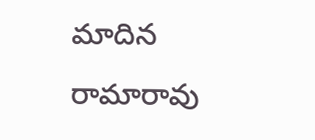మాదిన రామారావు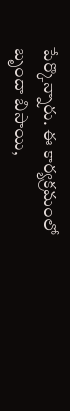పేర్కొన్నారు. ఈ కార్యక్రమంలో బృందా బిసాయి,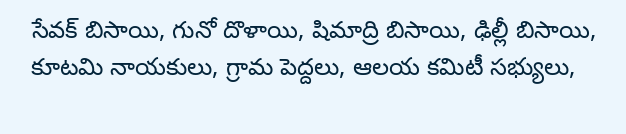సేవక్ బిసాయి, గునో దొళాయి, షిమాద్రి బిసాయి, ఢిల్లీ బిసాయి, కూటమి నాయకులు, గ్రామ పెద్దలు, ఆలయ కమిటీ సభ్యులు,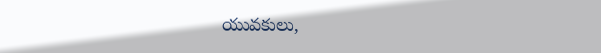యువకులు,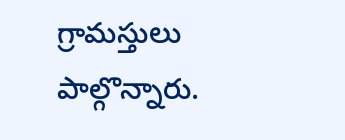గ్రామస్తులు పాల్గొన్నారు.